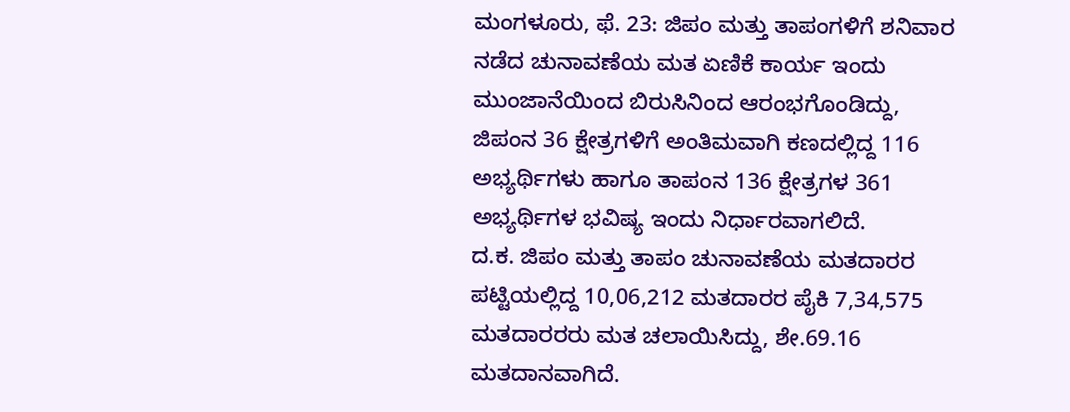ಮಂಗಳೂರು, ಫೆ. 23: ಜಿಪಂ ಮತ್ತು ತಾಪಂಗಳಿಗೆ ಶನಿವಾರ ನಡೆದ ಚುನಾವಣೆಯ ಮತ ಏಣಿಕೆ ಕಾರ್ಯ ಇಂದು ಮುಂಜಾನೆಯಿಂದ ಬಿರುಸಿನಿಂದ ಆರಂಭಗೊಂಡಿದ್ದು, ಜಿಪಂನ 36 ಕ್ಷೇತ್ರಗಳಿಗೆ ಅಂತಿಮವಾಗಿ ಕಣದಲ್ಲಿದ್ದ 116 ಅಭ್ಯರ್ಥಿಗಳು ಹಾಗೂ ತಾಪಂನ 136 ಕ್ಷೇತ್ರಗಳ 361 ಅಭ್ಯರ್ಥಿಗಳ ಭವಿಷ್ಯ ಇಂದು ನಿರ್ಧಾರವಾಗಲಿದೆ.
ದ.ಕ. ಜಿಪಂ ಮತ್ತು ತಾಪಂ ಚುನಾವಣೆಯ ಮತದಾರರ ಪಟ್ಟಿಯಲ್ಲಿದ್ದ 10,06,212 ಮತದಾರರ ಪೈಕಿ 7,34,575 ಮತದಾರರರು ಮತ ಚಲಾಯಿಸಿದ್ದು, ಶೇ.69.16 ಮತದಾನವಾಗಿದೆ.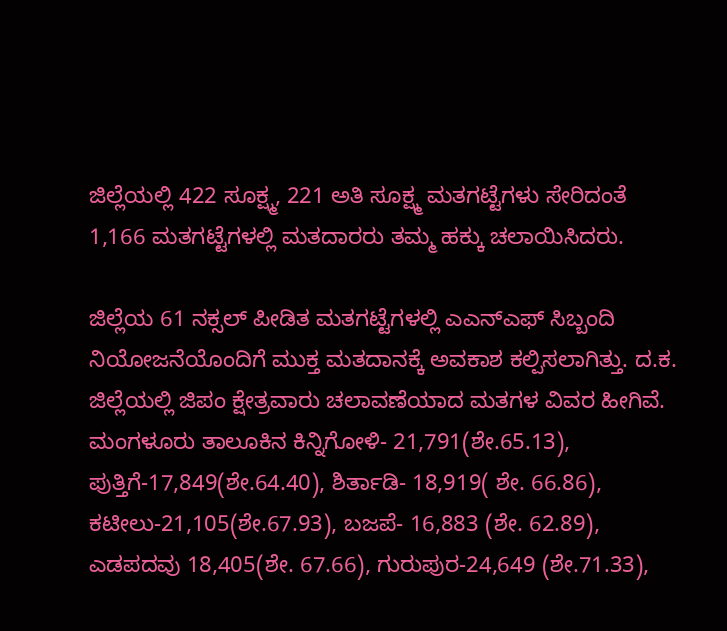ಜಿಲ್ಲೆಯಲ್ಲಿ 422 ಸೂಕ್ಷ್ಮ, 221 ಅತಿ ಸೂಕ್ಷ್ಮ ಮತಗಟ್ಟೆಗಳು ಸೇರಿದಂತೆ 1,166 ಮತಗಟ್ಟೆಗಳಲ್ಲಿ ಮತದಾರರು ತಮ್ಮ ಹಕ್ಕು ಚಲಾಯಿಸಿದರು.

ಜಿಲ್ಲೆಯ 61 ನಕ್ಸಲ್ ಪೀಡಿತ ಮತಗಟ್ಟೆಗಳಲ್ಲಿ ಎಎನ್ಎಫ್ ಸಿಬ್ಬಂದಿ ನಿಯೋಜನೆಯೊಂದಿಗೆ ಮುಕ್ತ ಮತದಾನಕ್ಕೆ ಅವಕಾಶ ಕಲ್ಪಿಸಲಾಗಿತ್ತು. ದ.ಕ. ಜಿಲ್ಲೆಯಲ್ಲಿ ಜಿಪಂ ಕ್ಷೇತ್ರವಾರು ಚಲಾವಣೆಯಾದ ಮತಗಳ ವಿವರ ಹೀಗಿವೆ. ಮಂಗಳೂರು ತಾಲೂಕಿನ ಕಿನ್ನಿಗೋಳಿ- 21,791(ಶೇ.65.13), ಪುತ್ತಿಗೆ-17,849(ಶೇ.64.40), ಶಿರ್ತಾಡಿ- 18,919( ಶೇ. 66.86), ಕಟೀಲು-21,105(ಶೇ.67.93), ಬಜಪೆ- 16,883 (ಶೇ. 62.89), ಎಡಪದವು 18,405(ಶೇ. 67.66), ಗುರುಪುರ-24,649 (ಶೇ.71.33),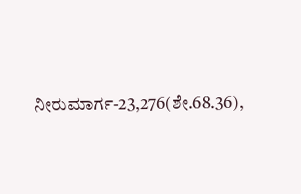ನೀರುಮಾರ್ಗ-23,276(ಶೇ.68.36),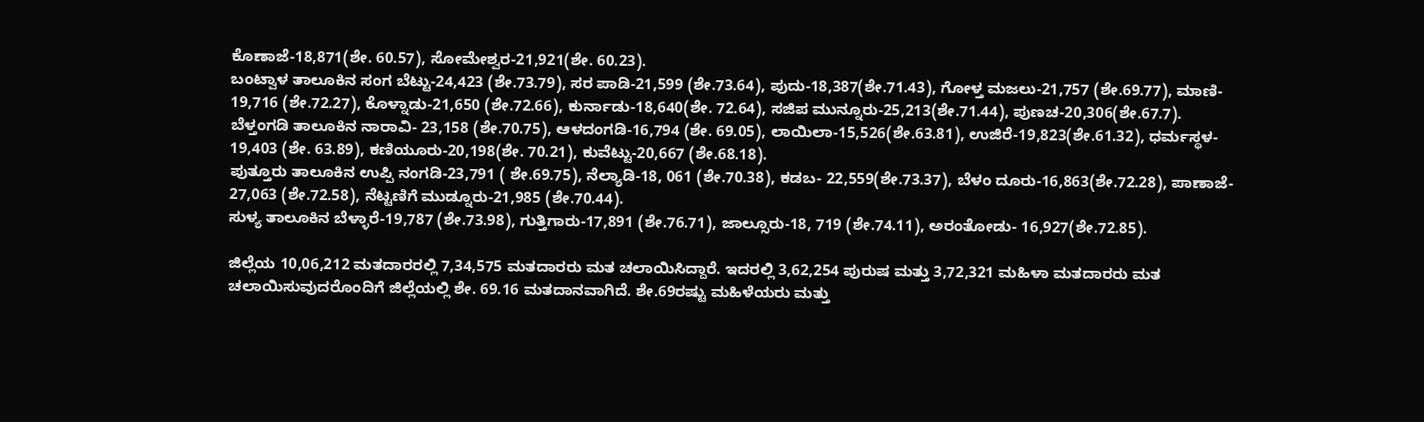ಕೊಣಾಜೆ-18,871(ಶೇ. 60.57), ಸೋಮೇಶ್ವರ-21,921(ಶೇ. 60.23).
ಬಂಟ್ವಾಳ ತಾಲೂಕಿನ ಸಂಗ ಬೆಟ್ಟು-24,423 (ಶೇ.73.79), ಸರ ಪಾಡಿ-21,599 (ಶೇ.73.64), ಪುದು-18,387(ಶೇ.71.43), ಗೋಳ್ತ ಮಜಲು-21,757 (ಶೇ.69.77), ಮಾಣಿ- 19,716 (ಶೇ.72.27), ಕೊಳ್ನಾಡು-21,650 (ಶೇ.72.66), ಕುರ್ನಾಡು-18,640(ಶೇ. 72.64), ಸಜಿಪ ಮುನ್ನೂರು-25,213(ಶೇ.71.44), ಪುಣಚ-20,306(ಶೇ.67.7).
ಬೆಳ್ತಂಗಡಿ ತಾಲೂಕಿನ ನಾರಾವಿ- 23,158 (ಶೇ.70.75), ಆಳದಂಗಡಿ-16,794 (ಶೇ. 69.05), ಲಾಯಿಲಾ-15,526(ಶೇ.63.81), ಉಜಿರೆ-19,823(ಶೇ.61.32), ಧರ್ಮಸ್ಥಳ- 19,403 (ಶೇ. 63.89), ಕಣಿಯೂರು-20,198(ಶೇ. 70.21), ಕುವೆಟ್ಟು-20,667 (ಶೇ.68.18).
ಪುತ್ತೂರು ತಾಲೂಕಿನ ಉಪ್ಪಿ ನಂಗಡಿ-23,791 ( ಶೇ.69.75), ನೆಲ್ಯಾಡಿ-18, 061 (ಶೇ.70.38), ಕಡಬ- 22,559(ಶೇ.73.37), ಬೆಳಂ ದೂರು-16,863(ಶೇ.72.28), ಪಾಣಾಜೆ- 27,063 (ಶೇ.72.58), ನೆಟ್ಟಣಿಗೆ ಮುಡ್ನೂರು-21,985 (ಶೇ.70.44).
ಸುಳ್ಯ ತಾಲೂಕಿನ ಬೆಳ್ಳಾರೆ-19,787 (ಶೇ.73.98), ಗುತ್ತಿಗಾರು-17,891 (ಶೇ.76.71), ಜಾಲ್ಸೂರು-18, 719 (ಶೇ.74.11), ಅರಂತೋಡು- 16,927(ಶೇ.72.85).

ಜಿಲ್ಲೆಯ 10,06,212 ಮತದಾರರಲ್ಲಿ 7,34,575 ಮತದಾರರು ಮತ ಚಲಾಯಿಸಿದ್ದಾರೆ. ಇದರಲ್ಲಿ 3,62,254 ಪುರುಷ ಮತ್ತು 3,72,321 ಮಹಿಳಾ ಮತದಾರರು ಮತ ಚಲಾಯಿಸುವುದರೊಂದಿಗೆ ಜಿಲ್ಲೆಯಲ್ಲಿ ಶೇ. 69.16 ಮತದಾನವಾಗಿದೆ. ಶೇ.69ರಷ್ಟು ಮಹಿಳೆಯರು ಮತ್ತು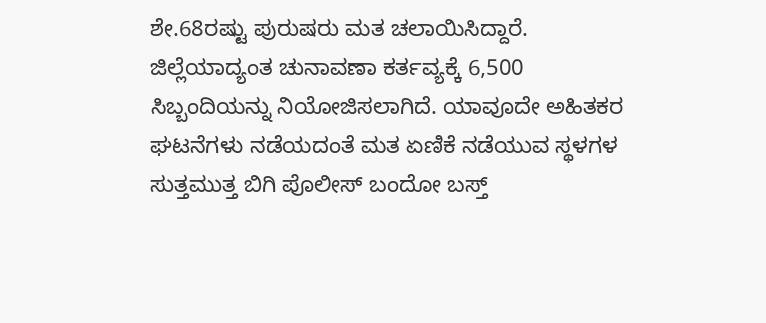ಶೇ.68ರಷ್ಟು ಪುರುಷರು ಮತ ಚಲಾಯಿಸಿದ್ದಾರೆ.
ಜಿಲ್ಲೆಯಾದ್ಯಂತ ಚುನಾವಣಾ ಕರ್ತವ್ಯಕ್ಕೆ 6,500 ಸಿಬ್ಬಂದಿಯನ್ನು ನಿಯೋಜಿಸಲಾಗಿದೆ. ಯಾವೂದೇ ಅಹಿತಕರ ಘಟನೆಗಳು ನಡೆಯದಂತೆ ಮತ ಏಣಿಕೆ ನಡೆಯುವ ಸ್ಥಳಗಳ ಸುತ್ತಮುತ್ತ ಬಿಗಿ ಪೊಲೀಸ್ ಬಂದೋ ಬಸ್ತ್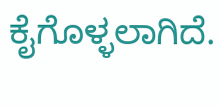ಕೈಗೊಳ್ಳಲಾಗಿದೆ.